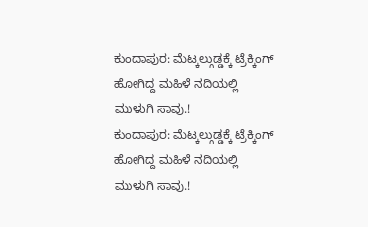ಕುಂದಾಪುರ: ಮೆಟ್ಕಲ್ಗುಡ್ಡಕ್ಕೆ ಟ್ರೆಕ್ಕಿಂಗ್ ಹೋಗಿದ್ದ ಮಹಿಳೆ ನದಿಯಲ್ಲಿ ಮುಳುಗಿ ಸಾವು.!
ಕುಂದಾಪುರ: ಮೆಟ್ಕಲ್ಗುಡ್ಡಕ್ಕೆ ಟ್ರೆಕ್ಕಿಂಗ್ ಹೋಗಿದ್ದ ಮಹಿಳೆ ನದಿಯಲ್ಲಿ ಮುಳುಗಿ ಸಾವು.!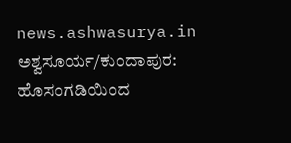news.ashwasurya.in ಅಶ್ವಸೂರ್ಯ/ಕುಂದಾಪುರ: ಹೊಸಂಗಡಿಯಿಂದ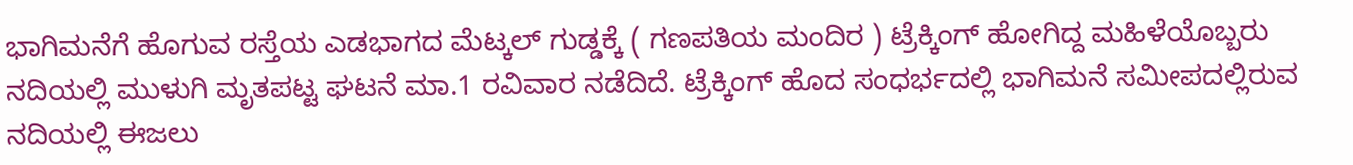ಭಾಗಿಮನೆಗೆ ಹೊಗುವ ರಸ್ತೆಯ ಎಡಭಾಗದ ಮೆಟ್ಕಲ್ ಗುಡ್ಡಕ್ಕೆ ( ಗಣಪತಿಯ ಮಂದಿರ ) ಟ್ರೆಕ್ಕಿಂಗ್ ಹೋಗಿದ್ದ ಮಹಿಳೆಯೊಬ್ಬರು ನದಿಯಲ್ಲಿ ಮುಳುಗಿ ಮೃತಪಟ್ಟ ಘಟನೆ ಮಾ.1 ರವಿವಾರ ನಡೆದಿದೆ. ಟ್ರೆಕ್ಕಿಂಗ್ ಹೊದ ಸಂಧರ್ಭದಲ್ಲಿ ಭಾಗಿಮನೆ ಸಮೀಪದಲ್ಲಿರುವ ನದಿಯಲ್ಲಿ ಈಜಲು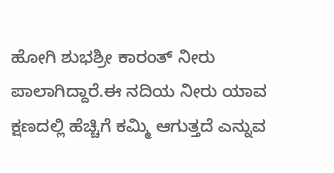ಹೋಗಿ ಶುಭಶ್ರೀ ಕಾರಂತ್ ನೀರು ಪಾಲಾಗಿದ್ದಾರೆ.ಈ ನದಿಯ ನೀರು ಯಾವ ಕ್ಷಣದಲ್ಲಿ ಹೆಚ್ಚಿಗೆ ಕಮ್ಮಿ ಆಗುತ್ತದೆ ಎನ್ನುವ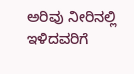ಅರಿವು ನೀರಿನಲ್ಲಿ ಇಳಿದವರಿಗೆ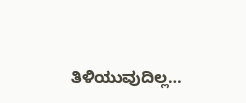ತಿಳಿಯುವುದಿಲ್ಲ…